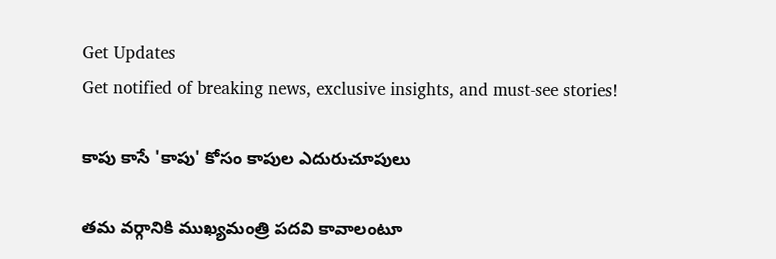Get Updates
Get notified of breaking news, exclusive insights, and must-see stories!

కాపు కాసే 'కాపు' కోసం కాపుల ఎదురుచూపులు

తమ వర్గానికి ముఖ్యమంత్రి పదవి కావాలంటూ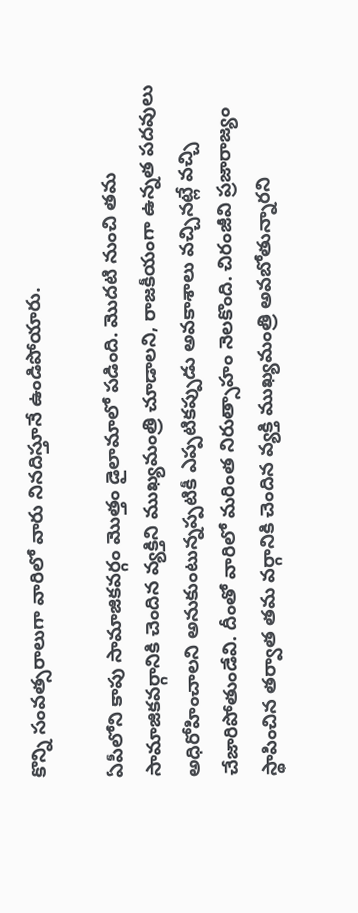కొన్ని సంవత్సరాలుగా వారిలో వారు నినదిస్తూనే ఉండిపోయారు.

ఏపీలోని కాపు సామాజికవర్గం మొత్తం డైలామాలో పడింది. మొదటి నుంచి తమ సామాజికవర్గానికి చెందిన వ్యక్తిని ముఖ్యమంత్రి చూడాలని, రాజకీయంగా ఉన్నత పదవులు అధిరోహించాలని అనుకుంటున్నప్పటికీ ఎప్పటికప్పుడు అవకాశాలు వచ్చినట్లే వచ్చి చేజారిపోతుండేవి. దీంతో వారిలో మరింత నిరుత్సాహం నెలకొంది. చిరంజీవి ప్రజారాజ్యం స్థాపించిన తర్వాత తమ వర్గానికి చెందిన వ్యక్తి ముఖ్యమంత్రి అవబోతున్నారని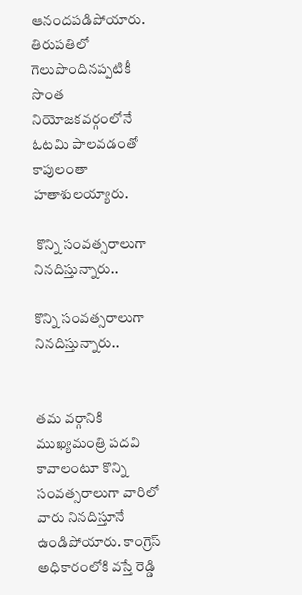ఆనందపడిపోయారు. తిరుపతిలో గెలుపొందినప్పటికీ సొంత నియోజకవర్గంలోనే ఓటమి పాలవడంతో కాపులంతా హతాశులయ్యారు.

 కొన్ని సంవత్సరాలుగా నినదిస్తున్నారు..

కొన్ని సంవత్సరాలుగా నినదిస్తున్నారు..


తమ వర్గానికి ముఖ్యమంత్రి పదవి కావాలంటూ కొన్ని సంవత్సరాలుగా వారిలో వారు నినదిస్తూనే ఉండిపోయారు. కాంగ్రెస్ అధికారంలోకి వస్తే రెడ్డి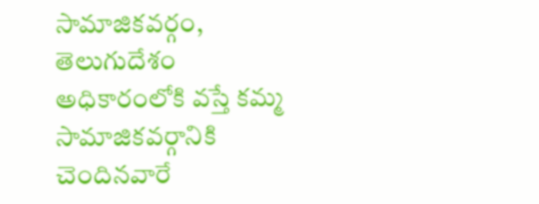సామాజికవర్గం, తెలుగుదేశం అధికారంలోకి వస్తే కమ్మ సామాజికవర్గానికి చెందినవారే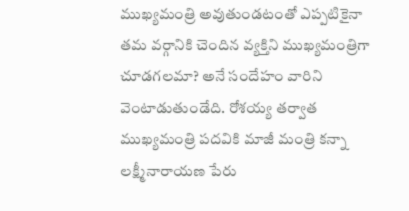ముఖ్యమంత్రి అవుతుండటంతో ఎప్పటికైనా తమ వర్గానికి చెందిన వ్యక్తిని ముఖ్యమంత్రిగా చూడగలమా? అనే సందేహం వారిని వెంటాడుతుండేది. రోశయ్య తర్వాత ముఖ్యమంత్రి పదవికి మాజీ మంత్రి కన్నా లక్ష్మీనారాయణ పేరు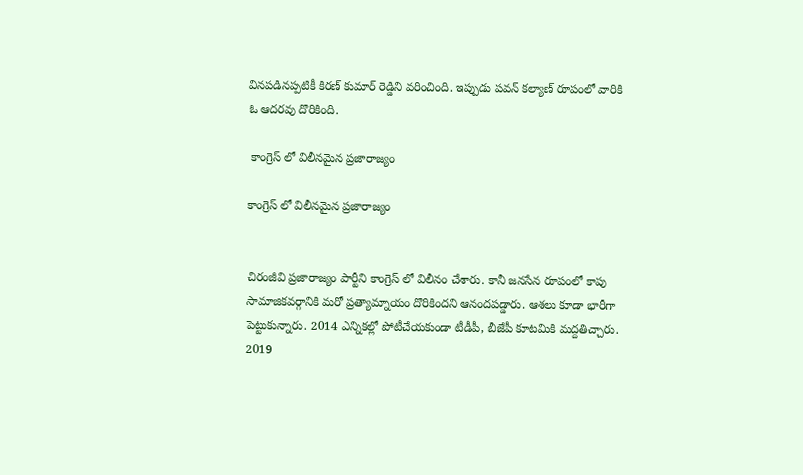వినపడినప్పటికీ కిరణ్ కుమార్ రెడ్డిని వరించింది. ఇప్పుడు పవన్ కల్యాణ్ రూపంలో వారికి ఓ ఆదరవు దొరికింది.

 కాంగ్రెస్ లో విలీనమైన ప్రజారాజ్యం

కాంగ్రెస్ లో విలీనమైన ప్రజారాజ్యం


చిరంజీవి ప్రజారాజ్యం పార్టీని కాంగ్రెస్ లో విలీనం చేశారు. కానీ జనసేన రూపంలో కాపు సామాజికవర్గానికి మరో ప్రత్యామ్నాయం దొరికిందని ఆనందపడ్డారు. ఆశలు కూడా భారీగా పెట్టుకున్నారు. 2014 ఎన్నికల్లో పోటీచేయకుండా టీడీపీ, బీజేపీ కూటమికి మద్దతిచ్చారు. 2019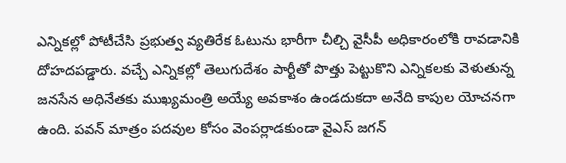ఎన్నికల్లో పోటీచేసి ప్రభుత్వ వ్యతిరేక ఓటును భారీగా చీల్చి వైసీపీ అధికారంలోకి రావడానికి దోహదపడ్డారు. వచ్చే ఎన్నికల్లో తెలుగుదేశం పార్టీతో పొత్తు పెట్టుకొని ఎన్నికలకు వెళుతున్న జనసేన అధినేతకు ముఖ్యమంత్రి అయ్యే అవకాశం ఉండదుకదా అనేది కాపుల యోచనగా ఉంది. పవన్ మాత్రం పదవుల కోసం వెంపర్లాడకుండా వైఎస్ జగన్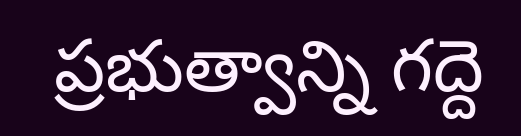ప్రభుత్వాన్ని గద్దె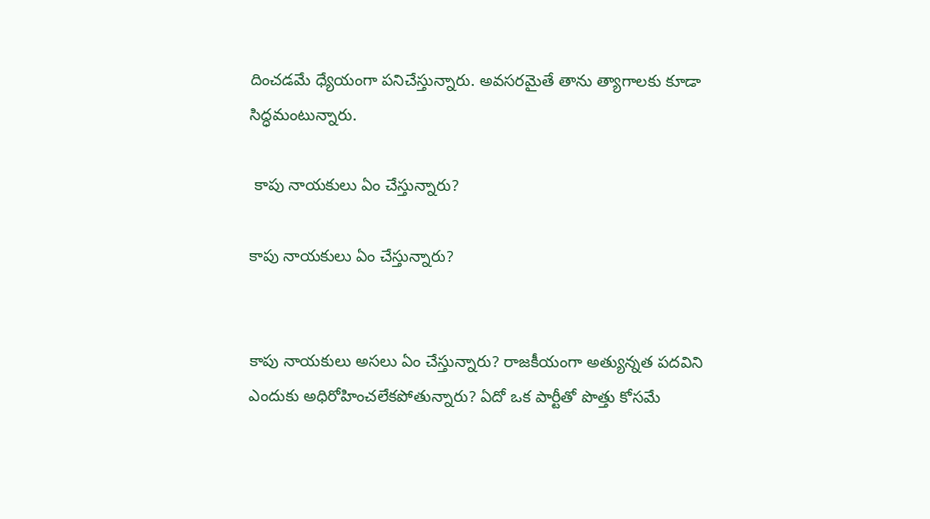దించడమే ధ్యేయంగా పనిచేస్తున్నారు. అవసరమైతే తాను త్యాగాలకు కూడా సిద్ధమంటున్నారు.

 కాపు నాయకులు ఏం చేస్తున్నారు?

కాపు నాయకులు ఏం చేస్తున్నారు?


కాపు నాయకులు అసలు ఏం చేస్తున్నారు? రాజకీయంగా అత్యున్నత పదవిని ఎందుకు అధిరోహించలేకపోతున్నారు? ఏదో ఒక పార్టీతో పొత్తు కోసమే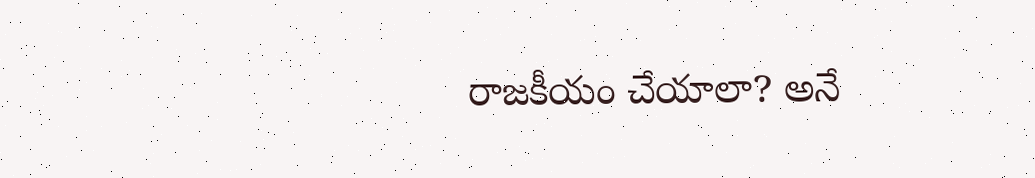రాజకీయం చేయాలా? అనే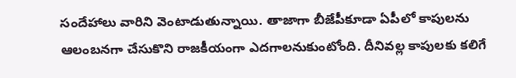సందేహాలు వారిని వెంటాడుతున్నాయి. తాజాగా బీజేపీకూడా ఏపీలో కాపులను ఆలంబనగా చేసుకొని రాజకీయంగా ఎదగాలనుకుంటోంది. దీనివల్ల కాపులకు కలిగే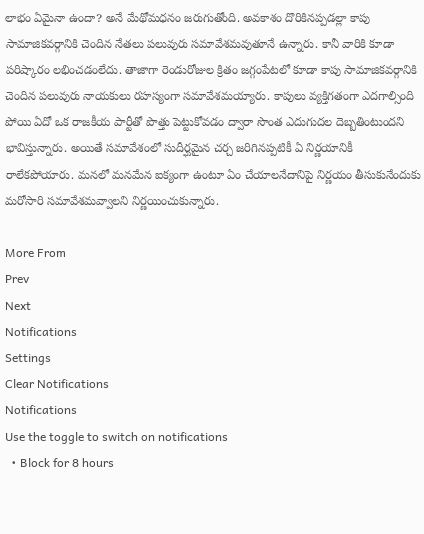లాభం ఏమైనా ఉందా? అనే మేథోమధనం జరుగుతోంది. అవకాశం దొరికినప్పడల్లా కాపు సామాజికవర్గానికి చెందిన నేతలు పలువురు సమావేశమవుతూనే ఉన్నారు. కానీ వారికి కూడా పరిష్కారం లభించడంలేదు. తాజాగా రెండురోజుల క్రితం జగ్గంపేటలో కూడా కాపు సామాజికవర్గానికి చెందిన పలువురు నాయకులు రహస్యంగా సమావేశమయ్యారు. కాపులు వ్యక్తిగతంగా ఎదగాల్సింది పోయి ఏదో ఒక రాజకీయ పార్టీతో పొత్తు పెట్టుకోవడం ద్వారా సొంత ఎదుగుదల దెబ్బతింటుందని భావిస్తున్నారు. అయితే సమావేశంలో సుదీర్ఘమైన చర్చ జరిగినప్పటికీ ఏ నిర్ణయానికీ రాలేకపోయారు. మనలో మనమేన ఐక్యంగా ఉంటూ ఏం చేయాలనేదానిపై నిర్ణయం తీసుకునేందుకు మరోసారి సమావేశమవ్వాలని నిర్ణయించుకున్నారు.

More From
Prev
Next
Notifications
Settings
Clear Notifications
Notifications
Use the toggle to switch on notifications
  • Block for 8 hours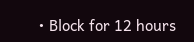• Block for 12 hours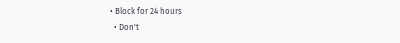• Block for 24 hours
  • Don't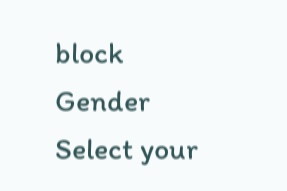block
Gender
Select your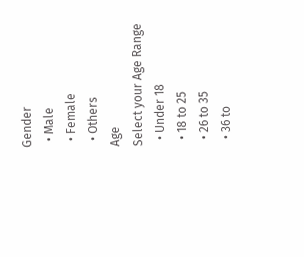Gender
  • Male
  • Female
  • Others
Age
Select your Age Range
  • Under 18
  • 18 to 25
  • 26 to 35
  • 36 to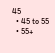45
  • 45 to 55
  • 55+